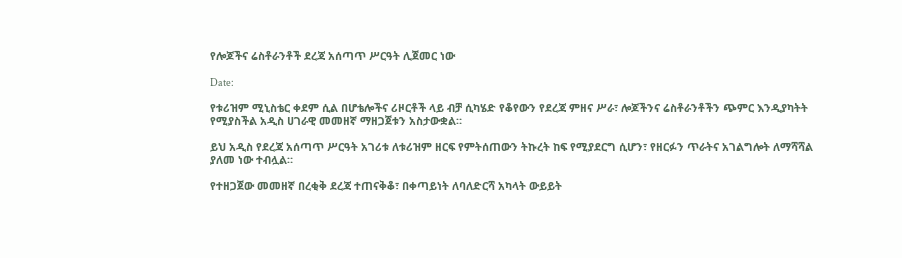የሎጆችና ሬስቶራንቶች ደረጃ አሰጣጥ ሥርዓት ሊጀመር ነው

Date:

የቱሪዝም ሚኒስቴር ቀደም ሲል በሆቴሎችና ሪዞርቶች ላይ ብቻ ሲካሄድ የቆየውን የደረጃ ምዘና ሥራ፣ ሎጆችንና ሬስቶራንቶችን ጭምር እንዲያካትት የሚያስችል አዲስ ሀገራዊ መመዘኛ ማዘጋጀቱን አስታውቋል።

ይህ አዲስ የደረጃ አሰጣጥ ሥርዓት አገሪቱ ለቱሪዝም ዘርፍ የምትሰጠውን ትኩረት ከፍ የሚያደርግ ሲሆን፣ የዘርፉን ጥራትና አገልግሎት ለማሻሻል ያለመ ነው ተብሏል።

የተዘጋጀው መመዘኛ በረቂቅ ደረጃ ተጠናቅቆ፣ በቀጣይነት ለባለድርሻ አካላት ውይይት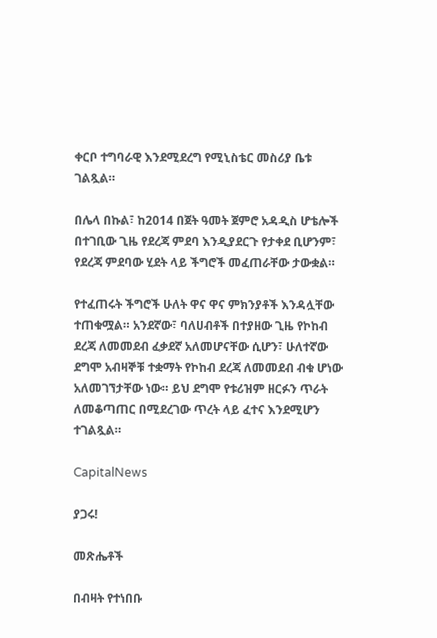ቀርቦ ተግባራዊ እንደሚደረግ የሚኒስቴር መስሪያ ቤቱ ገልጿል።

በሌላ በኩል፣ ከ2014 በጀት ዓመት ጀምሮ አዳዲስ ሆቴሎች በተገቢው ጊዜ የደረጃ ምደባ እንዲያደርጉ የታቀደ ቢሆንም፣ የደረጃ ምደባው ሂደት ላይ ችግሮች መፈጠራቸው ታውቋል።

የተፈጠሩት ችግሮች ሁለት ዋና ዋና ምክንያቶች እንዳሏቸው ተጠቁሟል። አንደኛው፣ ባለሀብቶች በተያዘው ጊዜ የኮከብ ደረጃ ለመመደብ ፈቃደኛ አለመሆናቸው ሲሆን፣ ሁለተኛው ደግሞ አብዛኞቹ ተቋማት የኮከብ ደረጃ ለመመደብ ብቁ ሆነው አለመገኘታቸው ነው። ይህ ደግሞ የቱሪዝም ዘርፉን ጥራት ለመቆጣጠር በሚደረገው ጥረት ላይ ፈተና እንደሚሆን ተገልጿል።

CapitalNews

ያጋሩ!

መጽሔቶች

በብዛት የተነበቡ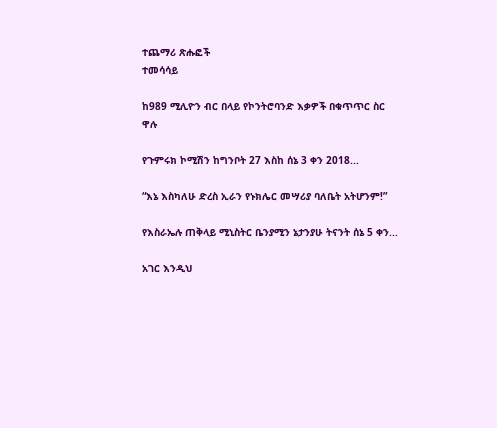ተጨማሪ ጽሑፎች
ተመሳሳይ

ከ989 ሚሊዮን ብር በላይ የኮንትሮባንድ እቃዎች በቁጥጥር ስር ዋሉ

የጉምሩክ ኮሚሽን ከግንቦት 27 እስከ ሰኔ 3 ቀን 2018...

“እኔ እስካለሁ ድረስ ኢራን የኑክሌር መሣሪያ ባለቤት አትሆንም!”

የእስራኤሉ ጠቅላይ ሚኒስትር ቤንያሚን ኔታንያሁ ትናንት ሰኔ 5 ቀን...

አገር እንዲህ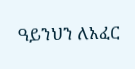ዓይንህን ለአፈር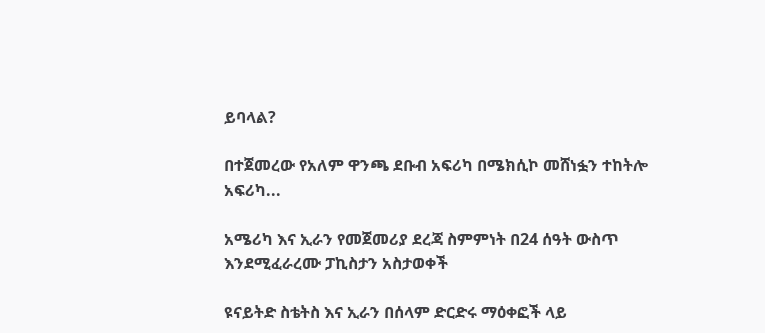ይባላል?

በተጀመረው የአለም ዋንጫ ደቡብ አፍሪካ በሜክሲኮ መሸነፏን ተከትሎ አፍሪካ...

አሜሪካ እና ኢራን የመጀመሪያ ደረጃ ስምምነት በ24 ሰዓት ውስጥ እንደሚፈራረሙ ፓኪስታን አስታወቀች

ዩናይትድ ስቴትስ እና ኢራን በሰላም ድርድሩ ማዕቀፎች ላይ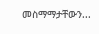መስማማታቸውን...